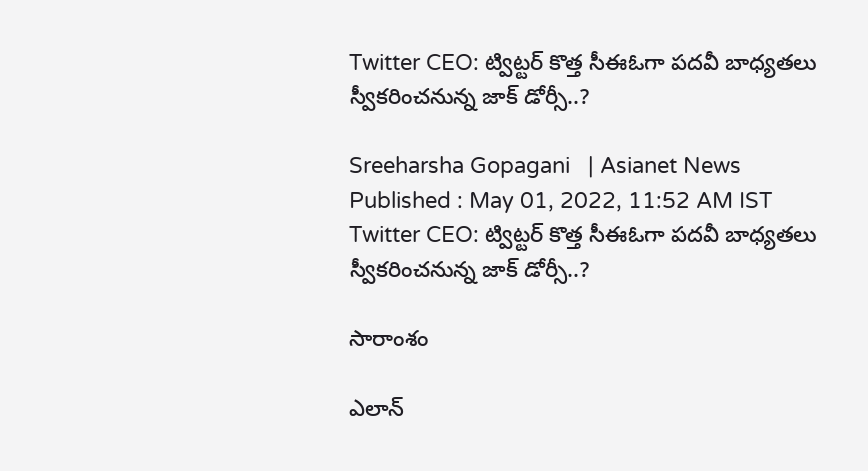Twitter CEO: ట్విట్టర్ కొత్త సీఈఓగా పదవీ బాధ్యతలు స్వీకరించనున్న జాక్‌ డోర్సీ..?

Sreeharsha Gopagani   | Asianet News
Published : May 01, 2022, 11:52 AM IST
Twitter CEO: ట్విట్టర్ కొత్త సీఈఓగా పదవీ బాధ్యతలు స్వీకరించనున్న జాక్‌ డోర్సీ..?

సారాంశం

ఎలాన్‌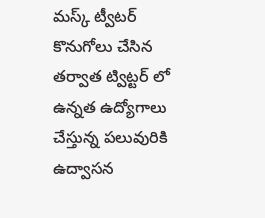మస్క్ ట్వీటర్‌ కొనుగోలు చేసిన తర్వాత ట్విట్టర్ లో ఉన్నత ఉద్యోగాలు చేస్తున్న పలువురికి ఉద్వాసన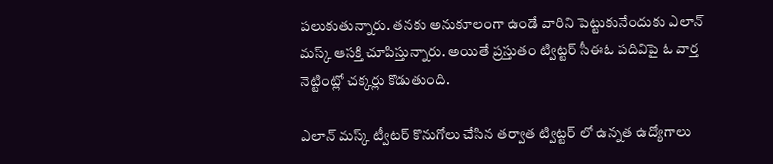పలుకుతున్నారు. తనకు అనుకూలంగా ఉండే వారిని పెట్టుకునేందుకు ఎలాన్ మస్క్ ఆసక్తి చూపిస్తున్నారు. అయితే ప్ర‌స్తుతం ట్విట్ట‌ర్ సీఈఓ ప‌దివిపై ఓ వార్త నెట్టింట్లో చ‌క్క‌ర్లు కొడుతుంది.

ఎలాన్‌ మస్క్ ట్వీటర్‌ కొనుగోలు చేసిన తర్వాత ట్విట్టర్ లో ఉన్నత ఉద్యోగాలు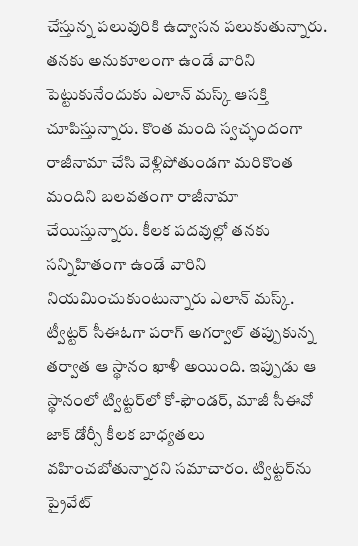చేస్తున్న పలువురికి ఉద్వాసన పలుకుతున్నారు. తనకు అనుకూలంగా ఉండే వారిని పెట్టుకునేందుకు ఎలాన్ మస్క్ ఆసక్తి చూపిస్తున్నారు. కొంత మంది స్వచ్ఛందంగా రాజీనామా చేసి వెళ్లిపోతుండగా మరికొంత మందిని బలవతంగా రాజీనామా చేయిస్తున్నారు. కీలక పదవుల్లో తనకు సన్నిహితంగా ఉండే వారిని నియమించుకుంటున్నారు ఎలాన్ మస్క్. ట్వీట్టర్ సీఈఓగా పరాగ్ అగర్వాల్ తప్పుకున్న తర్వాత ఆ స్థానం ఖాళీ అయింది. ఇప్పుడు ఆ స్థానంలో ట్విట్ట‌ర్‌లో కో-ఫౌండ‌ర్, మాజీ సీఈవో జాక్ డోర్సీ కీల‌క బాధ్య‌త‌లు వ‌హించ‌బోతున్నారని సమాచారం. ట్విట్ట‌ర్‌ను ప్రైవేట్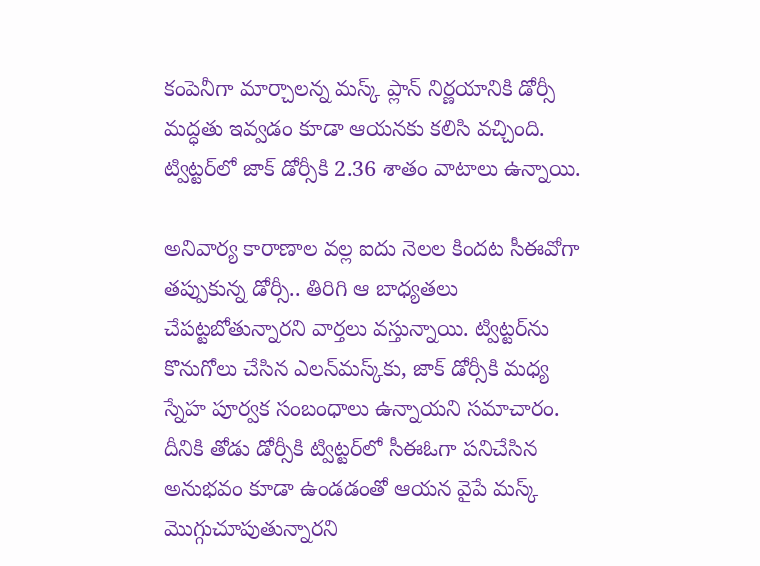కంపెనీగా మార్చాల‌న్న మ‌స్క్ ప్లాన్‌ నిర్ణయానికి డోర్సీ మద్ధతు ఇవ్వడం కూడా ఆయనకు కలిసి వచ్చింది. ట్విట్ట‌ర్‌లో జాక్ డోర్సీకి 2.36 శాతం వాటాలు ఉన్నాయి.

అనివార్య కారాణాల వల్ల ఐదు నెలల కిందట సీఈవోగా తప్పుకున్న డోర్సీ.. తిరిగి ఆ బాధ్య‌త‌లు చేప‌ట్ట‌బోతున్నారని వార్తలు వస్తున్నాయి. ట్విట్ట‌ర్‌ను కొనుగోలు చేసిన ఎల‌న్‌మ‌స్క్‌కు, జాక్ డోర్సీకి మ‌ధ్య స్నేహ పూర్వ‌క సంబంధాలు ఉన్నాయని సమాచారం. దీనికి తోడు డోర్సీకి ట్విట్టర్‌లో సీఈఓగా పనిచేసిన అనుభవం కూడా ఉండడంతో ఆయన వైపే మస్క్ మొగ్గుచూపుతున్నారని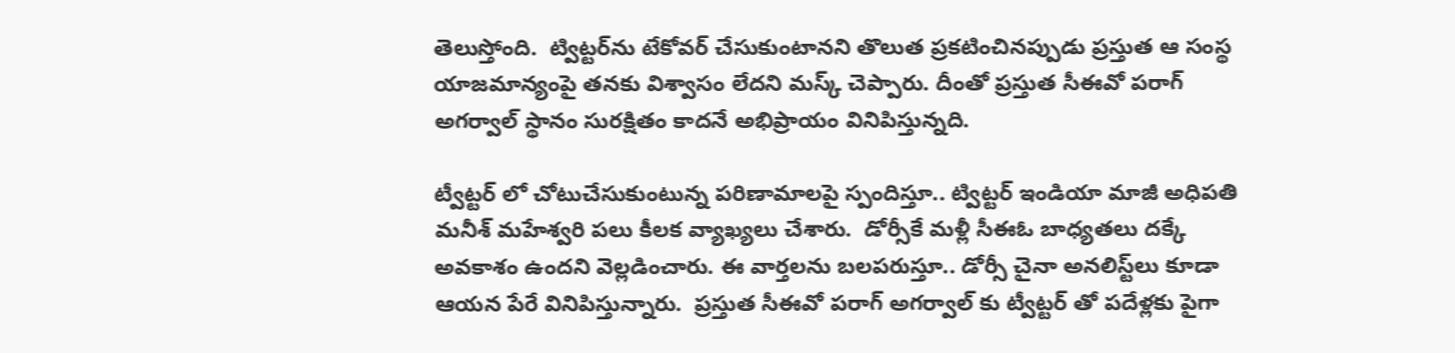తెలుస్తోంది.  ట్విట్ట‌ర్‌ను టేకోవ‌ర్ చేసుకుంటాన‌ని తొలుత ప్ర‌క‌టించిన‌ప్పుడు ప్ర‌స్తుత ఆ సంస్థ యాజ‌మాన్యంపై త‌న‌కు విశ్వాసం లేద‌ని మ‌స్క్ చెప్పారు. దీంతో ప్ర‌స్తుత సీఈవో ప‌రాగ్ అగ‌ర్వాల్ స్థానం సుర‌క్షితం కాద‌నే అభిప్రాయం వినిపిస్తున్న‌ది.

ట్వీట్టర్‌ లో చోటుచేసుకుంటున్న పరిణామాలపై స్పందిస్తూ.. ట్విట్ట‌ర్ ఇండియా మాజీ అధిప‌తి మ‌నీశ్ మ‌హేశ్వ‌రి పలు కీలక వ్యాఖ్యలు చేశారు.  డోర్సీకే మళ్లీ సీఈఓ బాధ్యతలు దక్కే అవకాశం ఉందని వెల్లడించారు. ఈ వార్తలను బలపరుస్తూ.. డోర్సీ చైనా అన‌లిస్ట్‌లు కూడా ఆయన పేరే వినిపిస్తున్నారు.  ప్ర‌స్తుత సీఈవో ప‌రాగ్ అగ‌ర్వాల్ కు ట్వీట్టర్‌ తో పదేళ్లకు పైగా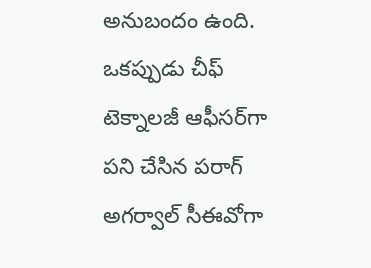అనుబందం ఉంది. ఒకప్పుడు చీఫ్ టెక్నాల‌జీ ఆఫీస‌ర్‌గా ప‌ని చేసిన పరాగ్ అగర్వాల్ సీఈవోగా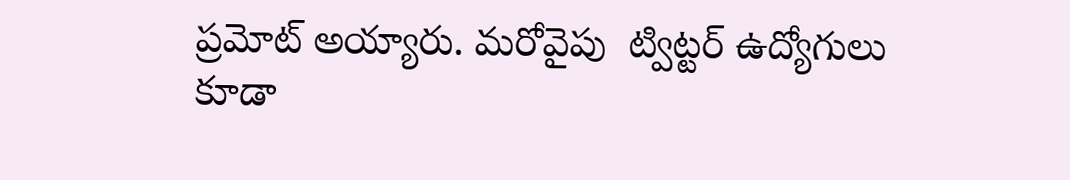ప్ర‌మోట్ అయ్యారు. మరోవైపు  ట్విట్టర్ ఉద్యోగులు కూడా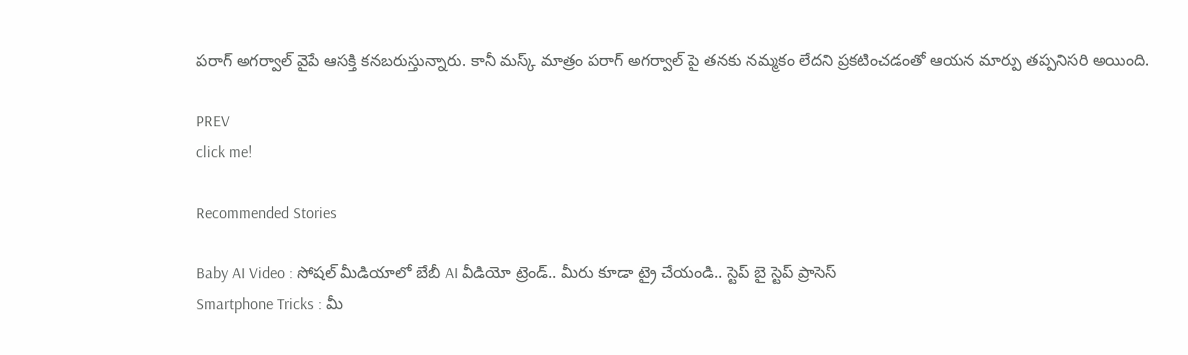పరాగ్ అగర్వాల్ వైపే ఆసక్తి కనబరుస్తున్నారు. కానీ మస్క్ మాత్రం పరాగ్ అగర్వాల్ పై తనకు నమ్మకం లేదని ప్రకటించడంతో ఆయన మార్పు తప్పనిసరి అయింది.

PREV
click me!

Recommended Stories

Baby AI Video : సోషల్ మీడియాలో బేబీ AI వీడియో ట్రెండ్.. మీరు కూడా ట్రై చేయండి.. స్టెప్ బై స్టెప్ ప్రాసెస్
Smartphone Tricks : మీ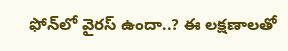ఫోన్‌లో వైరస్ ఉందా..? ఈ లక్షణాలతో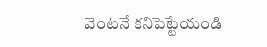వెంటనే కనిపెట్టేయండి